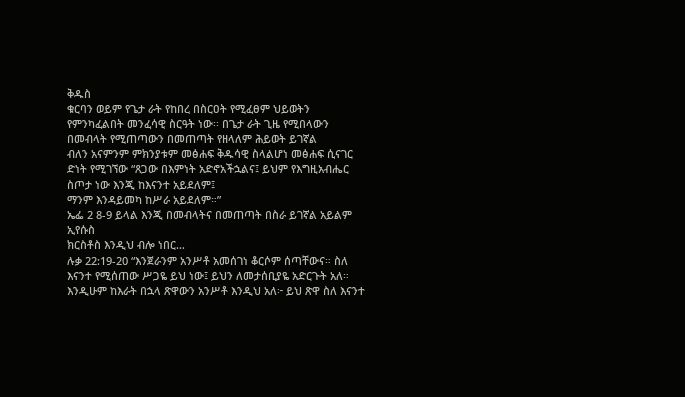ቅዱስ
ቁርባን ወይም የጌታ ራት የከበረ በስርዐት የሚፈፀም ህይወትን የምንካፈልበት መንፈሳዊ ስርዓት ነው፡፡ በጌታ ራት ጊዜ የሚበላውን በመብላት የሚጠጣውን በመጠጣት የዘላለም ሕይወት ይገኛል
ብለን አናምንም ምክንያቱም መፅሐፍ ቅዱሳዊ ስላልሆነ መፅሐፍ ሲናገር ድነት የሚገኘው “ጸጋው በእምነት አድኖአችኋልና፤ ይህም የእግዚአብሔር ስጦታ ነው እንጂ ከእናንተ አይደለም፤
ማንም እንዳይመካ ከሥራ አይደለም።”
ኤፌ 2 8-9 ይላል እንጂ በመብላትና በመጠጣት በስራ ይገኛል አይልም
ኢየሱስ
ክርስቶስ እንዲህ ብሎ ነበር…
ሉቃ 22:19-20 “እንጀራንም አንሥቶ አመሰገነ ቆርሶም ሰጣቸውና። ስለ እናንተ የሚሰጠው ሥጋዬ ይህ ነው፤ ይህን ለመታሰቢያዬ አድርጉት አለ። እንዲሁም ከእራት በኋላ ጽዋውን አንሥቶ እንዲህ አለ፦ ይህ ጽዋ ስለ እናንተ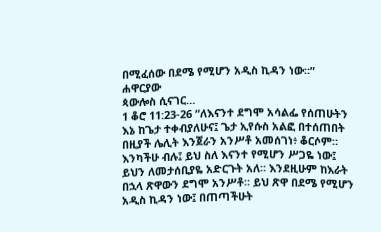በሚፈሰው በደሜ የሚሆን አዲስ ኪዳን ነው።”
ሐዋርያው
ጳውሎስ ሲናገር…
1 ቆሮ 11:23-26 “ለእናንተ ደግሞ አሳልፌ የሰጠሁትን እኔ ከጌታ ተቀብያለሁና፤ ጌታ ኢየሱስ አልፎ በተሰጠበት በዚያች ሌሊት እንጀራን አንሥቶ አመሰገነ፥ ቆርሶም። እንካችሁ ብሉ፤ ይህ ስለ እናንተ የሚሆን ሥጋዬ ነው፤ ይህን ለመታሰቢያዬ አድርጉት አለ። እንደዚሁም ከእራት በኋላ ጽዋውን ደግሞ አንሥቶ። ይህ ጽዋ በደሜ የሚሆን አዲስ ኪዳን ነው፤ በጠጣችሁት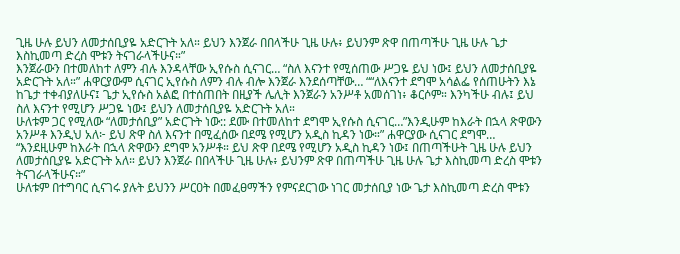ጊዜ ሁሉ ይህን ለመታሰቢያዬ አድርጉት አለ። ይህን እንጀራ በበላችሁ ጊዜ ሁሉ፥ ይህንም ጽዋ በጠጣችሁ ጊዜ ሁሉ ጌታ እስኪመጣ ድረስ ሞቱን ትናገራላችሁና።”
እንጀራውን በተመለከተ ለምን ብሉ እንዳላቸው ኢየሱስ ሲናገር… “ስለ እናንተ የሚሰጠው ሥጋዬ ይህ ነው፤ ይህን ለመታሰቢያዬ አድርጉት አለ።” ሐዋርያውም ሲናገር ኢየሱስ ለምን ብሉ ብሎ እንጀራ እንደሰጣቸው… ““ለእናንተ ደግሞ አሳልፌ የሰጠሁትን እኔ ከጌታ ተቀብያለሁና፤ ጌታ ኢየሱስ አልፎ በተሰጠበት በዚያች ሌሊት እንጀራን አንሥቶ አመሰገነ፥ ቆርሶም። እንካችሁ ብሉ፤ ይህ ስለ እናንተ የሚሆን ሥጋዬ ነው፤ ይህን ለመታሰቢያዬ አድርጉት አለ።
ሁለቱም ጋር የሚለው “ለመታሰቢያ” አድርጉት ነው:: ደሙ በተመለከተ ደግሞ ኢየሱስ ሲናገር…”እንዲሁም ከእራት በኋላ ጽዋውን አንሥቶ እንዲህ አለ፦ ይህ ጽዋ ስለ እናንተ በሚፈሰው በደሜ የሚሆን አዲስ ኪዳን ነው።” ሐዋርያው ሲናገር ደግሞ… “እንደዚሁም ከእራት በኋላ ጽዋውን ደግሞ አንሥቶ። ይህ ጽዋ በደሜ የሚሆን አዲስ ኪዳን ነው፤ በጠጣችሁት ጊዜ ሁሉ ይህን ለመታሰቢያዬ አድርጉት አለ። ይህን እንጀራ በበላችሁ ጊዜ ሁሉ፥ ይህንም ጽዋ በጠጣችሁ ጊዜ ሁሉ ጌታ እስኪመጣ ድረስ ሞቱን ትናገራላችሁና።”
ሁለቱም በተግባር ሲናገሩ ያሉት ይህንን ሥርዐት በመፈፀማችን የምናደርገው ነገር መታሰቢያ ነው ጌታ እስኪመጣ ድረስ ሞቱን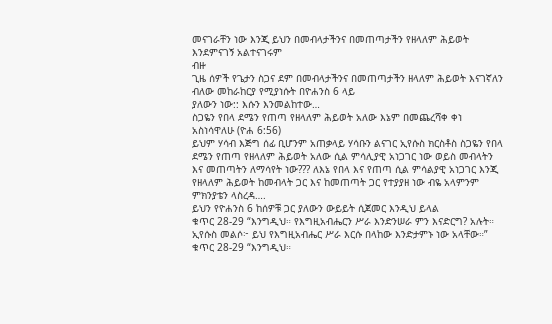መናገራቸን ነው እንጂ ይህን በመብላታችንና በመጠጣታችን የዘላለም ሕይወት እንደምናገኝ አልተናገሩም
ብዙ
ጊዜ ሰዎች የጌታን ስጋና ደም በመብላታችንና በመጠጣታችን ዘላለም ሕይወት እናገኛለን ብለው መከራከርያ የሚያነሱት በዮሐንስ 6 ላይ
ያለውን ነው:: እሱን እንመልከተው…
ስጋዬን የበላ ደሜን የጠጣ የዘላለም ሕይወት አለው እኔም በመጨረሻቀ ቀነ አስነሳዋለሁ (ዮሐ 6:56)
ይህም ሃሳብ እጅግ ሰፊ ቢሆንም አጠቃላይ ሃሳቡን ልናገር ኢየሱስ ክርስቶስ ስጋዬን የበላ ደሜን የጠጣ የዘላለም ሕይወት አለው ሲል ምሳሊያዊ አነጋገር ነው ወይስ መብላትን እና መጠጣትን ለማሳየት ነው??? ለእኔ የበላ እና የጠጣ ሲል ምሳልያዊ አነጋገር እንጂ የዘላለም ሕይወት ከመብላት ጋር እና ከመጠጣት ጋር የተያያዘ ነው ብዬ አላምንም ምክንያቴን ላስረዳ….
ይህን የዮሐንስ 6 ከሰዎቹ ጋር ያለውን ውይይት ሲጀመር እንዲህ ይላል
ቁጥር 28-29 “እንግዲህ። የእግዚአብሔርን ሥራ እንድንሠራ ምን እናድርግ? አሉት። ኢየሱስ መልሶ፦ ይህ የእግዚአብሔር ሥራ እርሱ በላከው እንድታምኑ ነው አላቸው።”
ቁጥር 28-29 “እንግዲህ።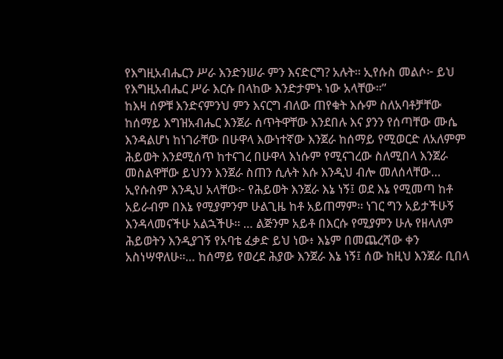የእግዚአብሔርን ሥራ እንድንሠራ ምን እናድርግ? አሉት። ኢየሱስ መልሶ፦ ይህ የእግዚአብሔር ሥራ እርሱ በላከው እንድታምኑ ነው አላቸው።”
ከእዛ ሰዎቹ እንድናምንህ ምን እናርግ ብለው ጠየቁት እሱም ስለአባቶቻቸው ከሰማይ እግዝአብሔር እንጀራ ሰጥትዋቸው እንደበሉ እና ያንን የሰጣቸው ሙሴ እንዳልሆነ ከነገራቸው በሁዋላ እውነተኛው እንጀራ ከሰማይ የሚወርድ ለአለምም ሕይወት እንደሚሰጥ ከተናገረ በሁዋላ እነሱም የሚናገረው ስለሚበላ እንጀራ መስልዋቸው ይህንን እንጀራ ስጠን ሲሉት እሱ እንዲህ ብሎ መለሰላቸው…
ኢየሱስም እንዲህ አላቸው፦ የሕይወት እንጀራ እኔ ነኝ፤ ወደ እኔ የሚመጣ ከቶ አይራብም በእኔ የሚያምንም ሁልጊዜ ከቶ አይጠማም። ነገር ግን አይታችሁኝ እንዳላመናችሁ አልኋችሁ። … ልጅንም አይቶ በእርሱ የሚያምን ሁሉ የዘላለም ሕይወትን እንዲያገኝ የአባቴ ፈቃድ ይህ ነው፥ እኔም በመጨረሻው ቀን አስነሣዋለሁ።… ከሰማይ የወረደ ሕያው እንጀራ እኔ ነኝ፤ ሰው ከዚህ እንጀራ ቢበላ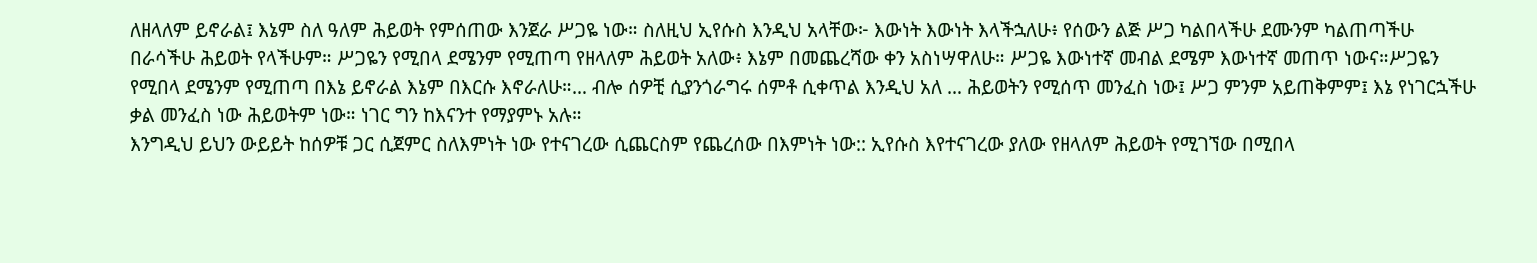ለዘላለም ይኖራል፤ እኔም ስለ ዓለም ሕይወት የምሰጠው እንጀራ ሥጋዬ ነው። ስለዚህ ኢየሱስ እንዲህ አላቸው፦ እውነት እውነት እላችኋለሁ፥ የሰውን ልጅ ሥጋ ካልበላችሁ ደሙንም ካልጠጣችሁ በራሳችሁ ሕይወት የላችሁም። ሥጋዬን የሚበላ ደሜንም የሚጠጣ የዘላለም ሕይወት አለው፥ እኔም በመጨረሻው ቀን አስነሣዋለሁ። ሥጋዬ እውነተኛ መብል ደሜም እውነተኛ መጠጥ ነውና።ሥጋዬን የሚበላ ደሜንም የሚጠጣ በእኔ ይኖራል እኔም በእርሱ እኖራለሁ።… ብሎ ሰዎቺ ሲያንጎራግሩ ሰምቶ ሲቀጥል እንዲህ አለ … ሕይወትን የሚሰጥ መንፈስ ነው፤ ሥጋ ምንም አይጠቅምም፤ እኔ የነገርኋችሁ ቃል መንፈስ ነው ሕይወትም ነው። ነገር ግን ከእናንተ የማያምኑ አሉ።
እንግዲህ ይህን ውይይት ከሰዎቹ ጋር ሲጀምር ስለእምነት ነው የተናገረው ሲጨርስም የጨረሰው በእምነት ነው:: ኢየሱስ እየተናገረው ያለው የዘላለም ሕይወት የሚገኘው በሚበላ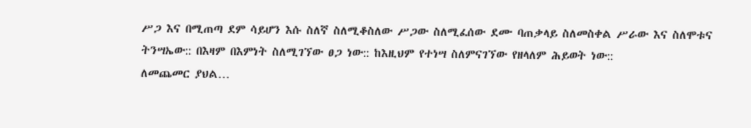ሥጋ እና በሚጠጣ ደም ሳይሆን እሱ ስለኛ ስለሚቆስለው ሥጋው ስለሚፈሰው ደሙ ባጠቃላይ ስለመስቀል ሥራው እና ስለሞቱና ትንሣኤው:: በእዛም በእምነት ስለሚገኘው ፀጋ ነው:: ከእዚህም የተነሣ ስለምናገኘው የዘላለም ሕይወት ነው::
ለመጨመር ያህል…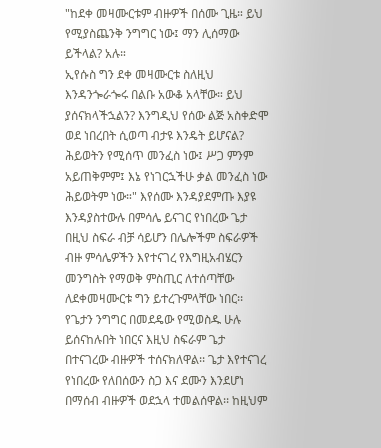"ከደቀ መዛሙርቱም ብዙዎች በሰሙ ጊዜ። ይህ የሚያስጨንቅ ንግግር ነው፤ ማን ሊሰማው ይችላል? አሉ።
ኢየሱስ ግን ደቀ መዛሙርቱ ስለዚህ እንዳንጐራጐሩ በልቡ አውቆ አላቸው። ይህ ያሰናክላችኋልን? እንግዲህ የሰው ልጅ አስቀድሞ ወደ ነበረበት ሲወጣ ብታዩ እንዴት ይሆናል?
ሕይወትን የሚሰጥ መንፈስ ነው፤ ሥጋ ምንም አይጠቅምም፤ እኔ የነገርኋችሁ ቃል መንፈስ ነው ሕይወትም ነው።" እየሰሙ እንዳያደምጡ እያዩ እንዳያስተውሉ በምሳሌ ይናገር የነበረው ጌታ በዚህ ስፍራ ብቻ ሳይሆን በሌሎችም ስፍራዎች ብዙ ምሳሌዎችን እየተናገረ የእግዚአብሄርን መንግስት የማወቅ ምስጢር ለተሰጣቸው ለደቀመዛሙርቱ ግን ይተረጉምላቸው ነበር፡፡
የጌታን ንግግር በመደዴው የሚወስዱ ሁሉ ይሰናከሉበት ነበርና እዚህ ስፍራም ጌታ በተናገረው ብዙዎች ተሰናክለዋል፡፡ ጌታ እየተናገረ የነበረው የለበሰውን ስጋ እና ደሙን እንደሆነ በማሰብ ብዙዎች ወደኋላ ተመልሰዋል፡፡ ከዚህም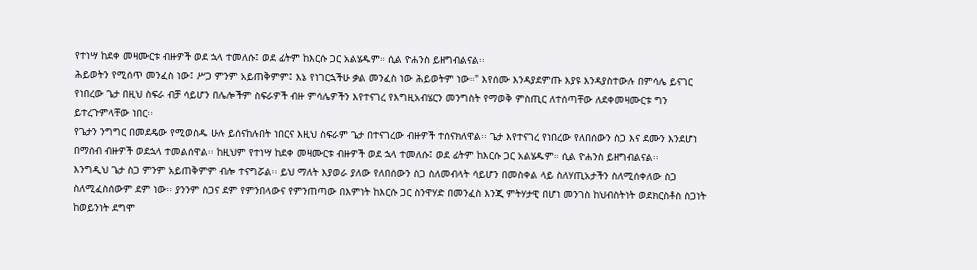የተነሣ ከደቀ መዛሙርቱ ብዙዎች ወደ ኋላ ተመለሱ፤ ወደ ፊትም ከእርሱ ጋር አልሄዱም። ሲል ዮሐንስ ይዘግብልናል፡፡
ሕይወትን የሚሰጥ መንፈስ ነው፤ ሥጋ ምንም አይጠቅምም፤ እኔ የነገርኋችሁ ቃል መንፈስ ነው ሕይወትም ነው።" እየሰሙ እንዳያደምጡ እያዩ እንዳያስተውሉ በምሳሌ ይናገር የነበረው ጌታ በዚህ ስፍራ ብቻ ሳይሆን በሌሎችም ስፍራዎች ብዙ ምሳሌዎችን እየተናገረ የእግዚአብሄርን መንግስት የማወቅ ምስጢር ለተሰጣቸው ለደቀመዛሙርቱ ግን ይተረጉምላቸው ነበር፡፡
የጌታን ንግግር በመደዴው የሚወስዱ ሁሉ ይሰናከሉበት ነበርና እዚህ ስፍራም ጌታ በተናገረው ብዙዎች ተሰናክለዋል፡፡ ጌታ እየተናገረ የነበረው የለበሰውን ስጋ እና ደሙን እንደሆነ በማሰብ ብዙዎች ወደኋላ ተመልሰዋል፡፡ ከዚህም የተነሣ ከደቀ መዛሙርቱ ብዙዎች ወደ ኋላ ተመለሱ፤ ወደ ፊትም ከእርሱ ጋር አልሄዱም። ሲል ዮሐንስ ይዘግብልናል፡፡
እንግዲህ ጌታ ስጋ ምንም አይጠቅምም ብሎ ተናግሯል፡፡ ይህ ማለት እያወራ ያለው የለበሰውን ስጋ ስለመብላት ሳይሆን በመስቀል ላይ ስለሃጢአታችን ስለሚሰቀለው ስጋ ስለሚፈስሰውም ደም ነው፡፡ ያንንም ስጋና ደም የምንበላውና የምንጠጣው በእምነት ከእርሱ ጋር ስንዋሃድ በመንፈስ እንጂ ምትሃታዊ በሆነ መንገስ ከህብስትነት ወደክርስቶስ ስጋነት ከወይንነት ደግሞ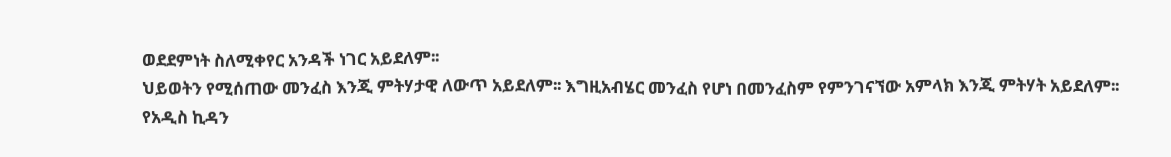ወደደምነት ስለሚቀየር አንዳች ነገር አይደለም፡፡
ህይወትን የሚሰጠው መንፈስ እንጂ ምትሃታዊ ለውጥ አይደለም፡፡ እግዚአብሄር መንፈስ የሆነ በመንፈስም የምንገናኘው አምላክ እንጂ ምትሃት አይደለም፡፡
የአዲስ ኪዳን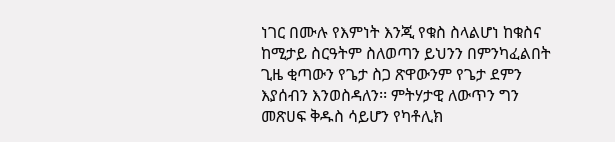ነገር በሙሉ የእምነት እንጂ የቁስ ስላልሆነ ከቁስና ከሚታይ ስርዓትም ስለወጣን ይህንን በምንካፈልበት ጊዜ ቂጣውን የጌታ ስጋ ጽዋውንም የጌታ ደምን እያሰብን እንወስዳለን፡፡ ምትሃታዊ ለውጥን ግን መጽሀፍ ቅዱስ ሳይሆን የካቶሊክ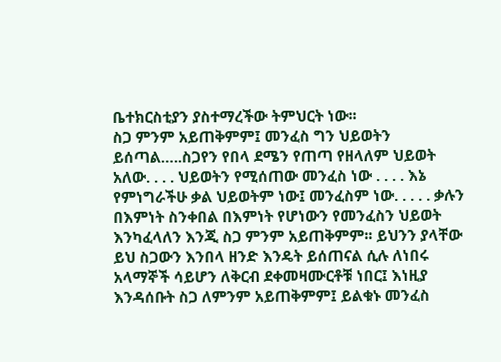ቤተክርስቲያን ያስተማረችው ትምህርት ነው፡፡
ስጋ ምንም አይጠቅምም፤ መንፈስ ግን ህይወትን ይሰጣል…..ስጋየን የበላ ደሜን የጠጣ የዘላለም ህይወት አለው. . . . ህይወትን የሚሰጠው መንፈስ ነው . . . . እኔ የምነግራችሁ ቃል ህይወትም ነው፤ መንፈስም ነው. . . . . ቃሉን በእምነት ስንቀበል በእምነት የሆነውን የመንፈስን ህይወት እንካፈላለን እንጂ ስጋ ምንም አይጠቅምም፡፡ ይህንን ያላቸው ይህ ስጋውን እንበላ ዘንድ እንዴት ይሰጠናል ሲሉ ለነበሩ አላማኞች ሳይሆን ለቅርብ ደቀመዛሙርቶቹ ነበር፤ እነዚያ እንዳሰቡት ስጋ ለምንም አይጠቅምም፤ ይልቁኑ መንፈስ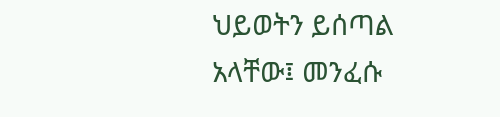ህይወትን ይሰጣል አላቸው፤ መንፈሱ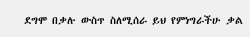ደግሞ በቃሉ ውስጥ ስለሚሰራ ይህ የምነግራችሁ ቃል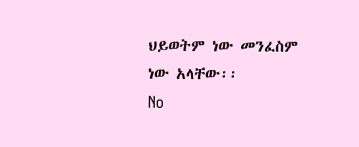ህይወትም ነው መንፈስም ነው አላቸው፡፡
No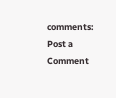comments:
Post a Comment